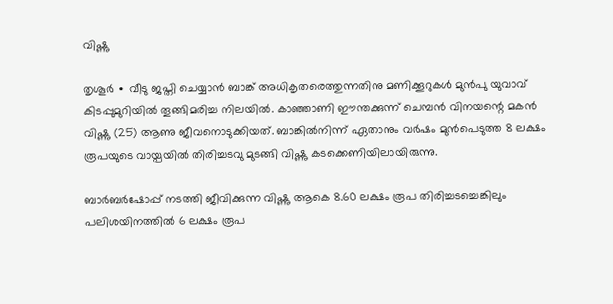വിഷ്ണു

തൃശൂർ ∙ വീടു ജപ്തി ചെയ്യാൻ ബാങ്ക് അധികൃതരെത്തുന്നതിനു മണിക്കൂറുകൾ മുൻപു യുവാവ് കിടപ്പുമുറിയിൽ തൂങ്ങിമരിച്ച നിലയിൽ. കാഞ്ഞാണി ഈന്തക്കുന്ന് ചെമ്പൻ വിനയന്റെ മകൻ വിഷ്ണു (25) ആണു ജീവനൊടുക്കിയത്. ബാങ്കിൽനിന്ന് ഏതാനും വർഷം മുൻപെടുത്ത 8 ലക്ഷം രൂപയുടെ വായ്പയിൽ തിരിച്ചടവു മുടങ്ങി വിഷ്ണു കടക്കെണിയിലായിരുന്നു.

ബാർബർഷോപ്പ് നടത്തി ജീവിക്കുന്ന വിഷ്ണു ആകെ 8.60 ലക്ഷം രൂപ തിരിച്ചടച്ചെങ്കിലും പലിശയിനത്തിൽ 6 ലക്ഷം രൂപ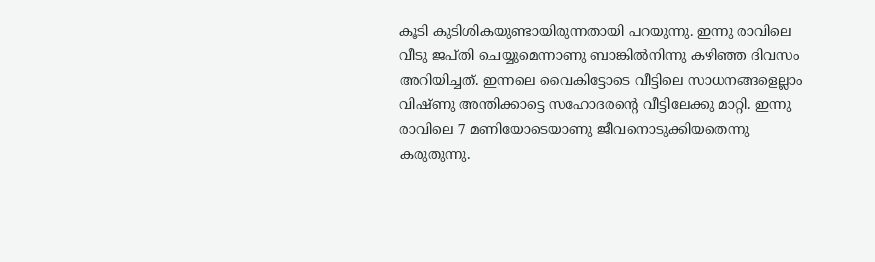കൂടി കുടിശികയുണ്ടായിരുന്നതായി പറയുന്നു. ഇന്നു രാവിലെ വീടു ജപ്തി ചെയ്യുമെന്നാണു ബാങ്കിൽനിന്നു കഴിഞ്ഞ ദിവസം അറിയിച്ചത്. ഇന്നലെ വൈകിട്ടോടെ വീട്ട‍ിലെ സാധനങ്ങളെല്ലാം വിഷ്ണു അന്തിക്കാട്ടെ സഹോദരന്റെ വീട്ടിലേക്കു മാറ്റി. ഇന്നു രാവിലെ 7 മണിയോടെയാണു ജീവനൊടുക്കിയതെന്നു കരുതുന്നു.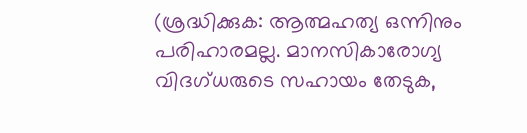(ശ്രദ്ധിക്കുക: ആത്മഹ‌ത്യ ഒന്നിനും പരിഹാരമല്ല. മാനസികാരോഗ്യ വിദഗ്‌ധരുടെ സഹായം തേടുക,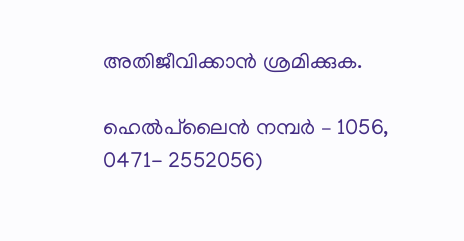അതിജീവിക്കാൻ ശ്രമിക്കുക.

ഹെൽപ്‌ലൈൻ നമ്പർ – 1056, 0471- 2552056)